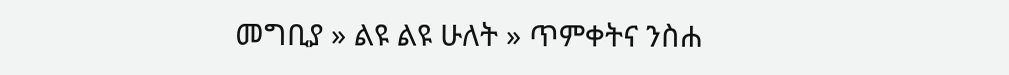መግቢያ » ልዩ ልዩ ሁለት » ጥምቀትና ንስሐ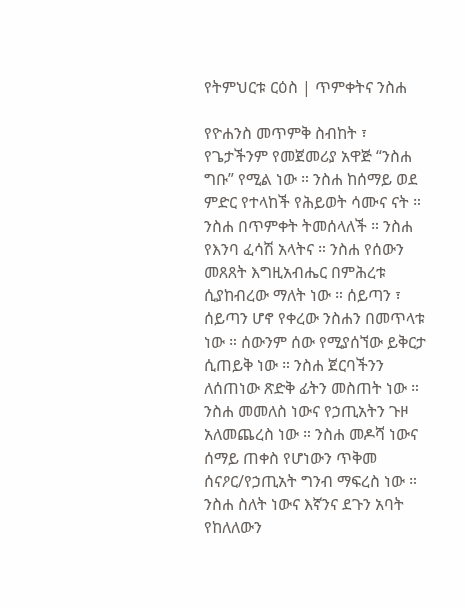የትምህርቱ ርዕስ | ጥምቀትና ንስሐ

የዮሐንስ መጥምቅ ስብከት ፣ የጌታችንም የመጀመሪያ አዋጅ “ንስሐ ግቡ” የሚል ነው ። ንስሐ ከሰማይ ወደ ምድር የተላከች የሕይወት ሳሙና ናት ። ንስሐ በጥምቀት ትመሰላለች ። ንስሐ የእንባ ፈሳሽ አላትና ። ንስሐ የሰውን መጸጸት እግዚአብሔር በምሕረቱ ሲያከብረው ማለት ነው ። ሰይጣን ፣ ሰይጣን ሆኖ የቀረው ንስሐን በመጥላቱ ነው ። ሰውንም ሰው የሚያሰኘው ይቅርታ ሲጠይቅ ነው ። ንስሐ ጀርባችንን ለሰጠነው ጽድቅ ፊትን መስጠት ነው ። ንስሐ መመለስ ነውና የኃጢአትን ጉዞ አለመጨረስ ነው ። ንስሐ መዶሻ ነውና ሰማይ ጠቀስ የሆነውን ጥቅመ ሰናዖር/የኃጢአት ግንብ ማፍረስ ነው ። ንስሐ ስለት ነውና እኛንና ደጉን አባት የከለለውን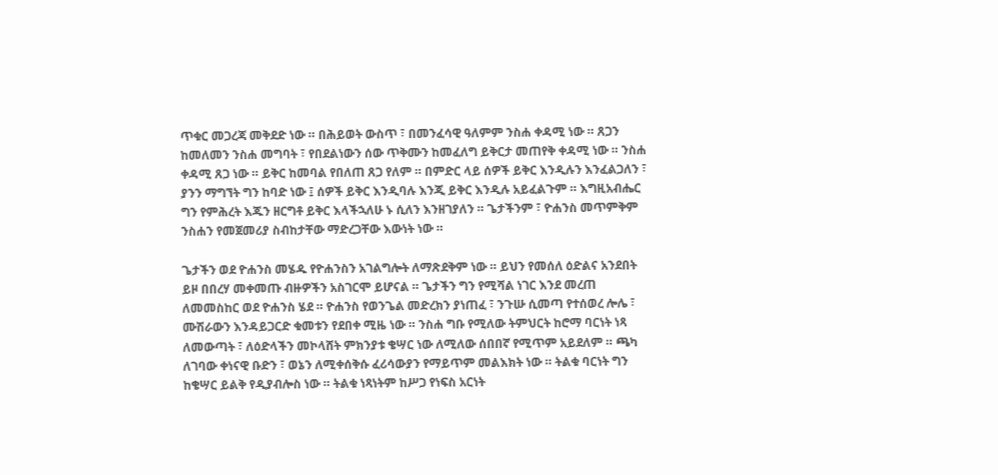ጥቁር መጋረጃ መቅደድ ነው ። በሕይወት ውስጥ ፣ በመንፈሳዊ ዓለምም ንስሐ ቀዳሚ ነው ። ጸጋን ከመለመን ንስሐ መግባት ፣ የበደልነውን ሰው ጥቅሙን ከመፈለግ ይቅርታ መጠየቅ ቀዳሚ ነው ። ንስሐ ቀዳሚ ጸጋ ነው ። ይቅር ከመባል የበለጠ ጸጋ የለም ። በምድር ላይ ሰዎች ይቅር እንዲሉን እንፈልጋለን ፣ ያንን ማግኘት ግን ከባድ ነው ፤ ሰዎች ይቅር እንዲባሉ እንጂ ይቅር እንዲሉ አይፈልጉም ። እግዚአብሔር ግን የምሕረት እጁን ዘርግቶ ይቅር እላችኋለሁ ኑ ሲለን እንዘገያለን ። ጌታችንም ፣ ዮሐንስ መጥምቅም ንስሐን የመጀመሪያ ስብከታቸው ማድረጋቸው እውነት ነው ።

ጌታችን ወደ ዮሐንስ መሄዱ የዮሐንስን አገልግሎት ለማጽደቅም ነው ። ይህን የመሰለ ዕድልና አንደበት ይዞ በበረሃ መቀመጡ ብዙዎችን አስገርሞ ይሆናል ። ጌታችን ግን የሚሻል ነገር እንደ መረጠ ለመመስከር ወደ ዮሐንስ ሄደ ። ዮሐንስ የወንጌል መድረክን ያነጠፈ ፣ ንጉሡ ሲመጣ የተሰወረ ሎሌ ፣ ሙሽራውን እንዳይጋርድ ቁመቱን የደበቀ ሚዜ ነው ። ንስሐ ግቡ የሚለው ትምህርት ከሮማ ባርነት ነጻ ለመውጣት ፣ ለዕድላችን መኮላሸት ምክንያቱ ቄሣር ነው ለሚለው ሰበበኛ የሚጥም አይደለም ። ጫካ ለገባው ቀነናዊ ቡድን ፣ ወኔን ለሚቀሰቅሱ ፈሪሳውያን የማይጥም መልእክት ነው ። ትልቁ ባርነት ግን ከቄሣር ይልቅ የዲያብሎስ ነው ። ትልቁ ነጻነትም ከሥጋ የነፍስ አርነት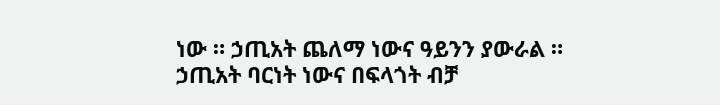ነው ። ኃጢአት ጨለማ ነውና ዓይንን ያውራል ። ኃጢአት ባርነት ነውና በፍላጎት ብቻ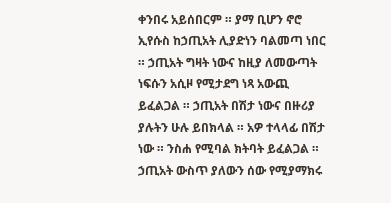ቀንበሩ አይሰበርም ። ያማ ቢሆን ኖሮ ኢየሱስ ከኃጢአት ሊያድነን ባልመጣ ነበር ። ኃጢአት ግዛት ነውና ከዚያ ለመውጣት ነፍሱን አሲዞ የሚታደግ ነጻ አውጪ ይፈልጋል ። ኃጢአት በሽታ ነውና በዙሪያ ያሉትን ሁሉ ይበክላል ። አዎ ተላላፊ በሽታ ነው ። ንስሐ የሚባል ክትባት ይፈልጋል ። ኃጢአት ውስጥ ያለውን ሰው የሚያማክሩ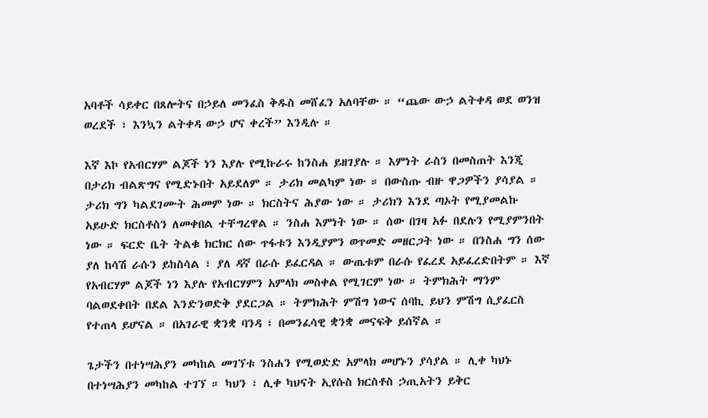አባቶች ሳይቀር በጸሎትና በኃይለ መንፈስ ቅዱስ መሸፈን አለባቸው ። “ጨው ውኃ ልትቀዳ ወደ ወንዝ ወረደች ፣ እንኳን ልትቀዳ ውኃ ሆና ቀረች” እንዲሉ ።

እኛ እኮ የአብርሃም ልጆች ነን እያሉ የሚኩራሩ ከንስሐ ይዘገያሉ ። እምነት ራስን በመስጠት እንጂ በታሪክ ብልጽግና የሚድኑበት አይደለም ። ታሪክ መልካም ነው ። በውስጡ ብዙ ዋጋዎችን ያሳያል ። ታሪክ ግን ካልደገሙት ሕመም ነው ። ክርስትና ሕያው ነው ። ታሪክን እንደ ጣኦት የሚያመልኩ አይሁድ ክርስቶስን ለመቀበል ተቸግረዋል ። ንስሐ እምነት ነው ። ሰው በገዛ አፉ በደሉን የሚያምንበት ነው ። ፍርድ ቤት ትልቁ ክርክር ሰው ጥፋቱን እንዲያምን ወጥመድ መዘርጋት ነው ። በንስሐ ግን ሰው ያለ ከሳሽ ራሱን ይከስሳል ፣ ያለ ዳኛ በራሱ ይፈርዳል ። ውጤቱም በራሱ የፈረደ አይፈረድበትም ። እኛ የአብርሃም ልጆች ነን እያሉ የአብርሃምን አምላክ መስቀል የሚገርም ነው ። ትምክሕት ማንም ባልወደቀበት በደል እንድንወድቅ ያደርጋል ። ትምክሕት ምሽግ ነውና ሰባኪ ይህን ምሽግ ሲያፈርስ የተጠላ ይሆናል ። በአገራዊ ቋንቋ ባንዳ ፣ በመንፈሳዊ ቋንቋ መናፍቅ ይሰኛል ።

ጌታችን በተነሣሕያን መካከል መገኘቱ ንስሐን የሚወድድ አምላክ መሆኑን ያሳያል ። ሊቀ ካህኑ በተነሣሕያን መካከል ተገኘ ። ካህን ፣ ሊቀ ካህናት ኢየሱስ ክርስቶስ ኃጢአትን ይቅር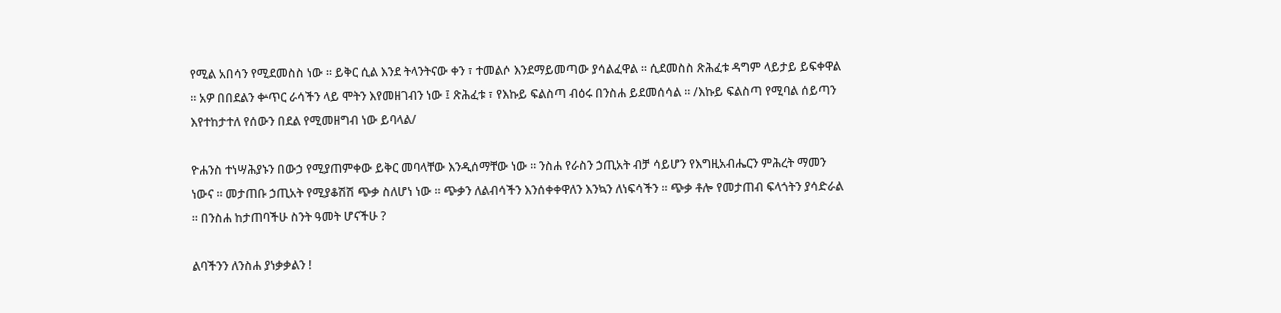የሚል አበሳን የሚደመስስ ነው ። ይቅር ሲል እንደ ትላንትናው ቀን ፣ ተመልሶ እንደማይመጣው ያሳልፈዋል ። ሲደመስስ ጽሕፈቱ ዳግም ላይታይ ይፍቀዋል ። አዎ በበደልን ቍጥር ራሳችን ላይ ሞትን እየመዘገብን ነው ፤ ጽሕፈቱ ፣ የእኩይ ፍልስጣ ብዕሩ በንስሐ ይደመሰሳል ። /እኩይ ፍልስጣ የሚባል ሰይጣን እየተከታተለ የሰውን በደል የሚመዘግብ ነው ይባላል/

ዮሐንስ ተነሣሕያኑን በውኃ የሚያጠምቀው ይቅር መባላቸው እንዲሰማቸው ነው ። ንስሐ የራስን ኃጢአት ብቻ ሳይሆን የእግዚአብሔርን ምሕረት ማመን ነውና ። መታጠቡ ኃጢአት የሚያቆሽሽ ጭቃ ስለሆነ ነው ። ጭቃን ለልብሳችን እንሰቀቀዋለን እንኳን ለነፍሳችን ። ጭቃ ቶሎ የመታጠብ ፍላጎትን ያሳድራል ። በንስሐ ከታጠባችሁ ስንት ዓመት ሆናችሁ ?

ልባችንን ለንስሐ ያነቃቃልን !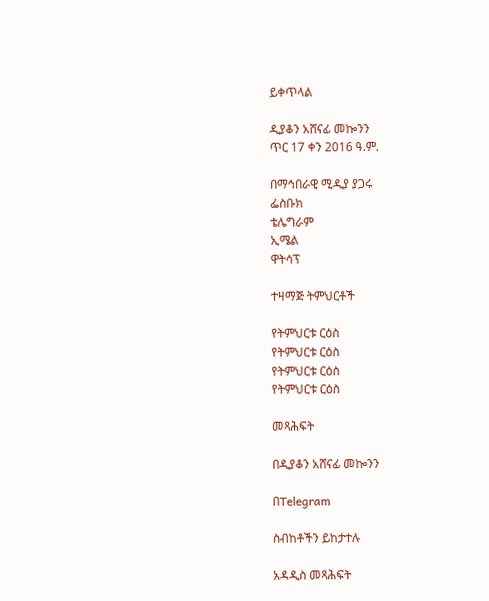ይቀጥላል

ዲያቆን አሸናፊ መኰንን
ጥር 17 ቀን 2016 ዓ.ም.

በማኅበራዊ ሚዲያ ያጋሩ
ፌስቡክ
ቴሌግራም
ኢሜል
ዋትሳፕ

ተዛማጅ ትምህርቶች

የትምህርቱ ርዕስ
የትምህርቱ ርዕስ
የትምህርቱ ርዕስ
የትምህርቱ ርዕስ

መጻሕፍት

በዲያቆን አሸናፊ መኰንን

በTelegram

ስብከቶችን ይከታተሉ

አዳዲስ መጻሕፍት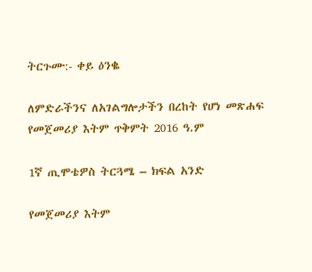ትርጉሙ:- ቀይ ዕንቈ

ለምድራችንና ለአገልግሎታችን በረከት የሆነ መጽሐፍ
የመጀመሪያ እትም ጥቅምት 2016 ዓ.ም

1ኛ ጢሞቴዎስ ትርጓሜ – ክፍል አንድ

የመጀመሪያ እትም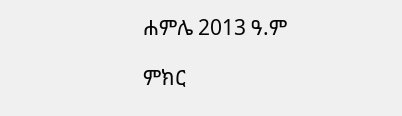ሐምሌ 2013 ዓ.ም

ምክር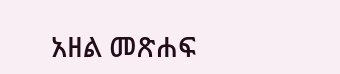አዘል መጽሐፍ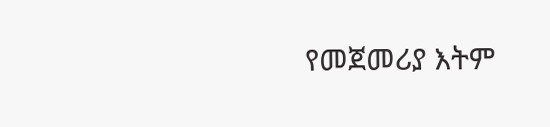የመጀመሪያ እትም